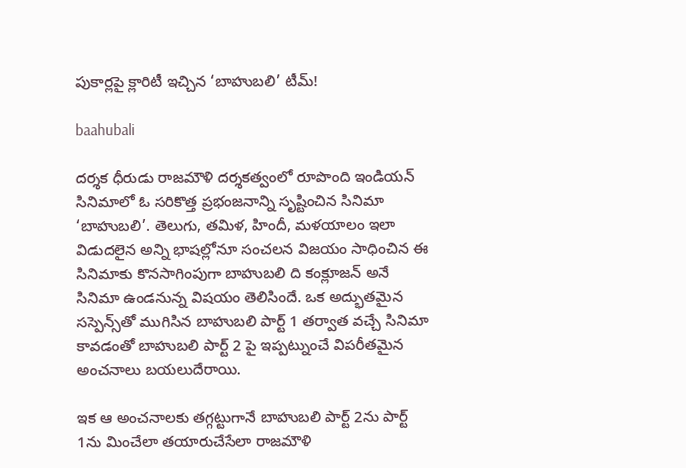పుకార్లపై క్లారిటీ ఇచ్చిన ‘బాహుబలి’ టీమ్!

baahubali

దర్శక ధీరుడు రాజమౌళి దర్శకత్వంలో రూపొంది ఇండియన్ సినిమాలో ఓ సరికొత్త ప్రభంజనాన్ని సృష్టించిన సినిమా ‘బాహుబలి’. తెలుగు, తమిళ, హిందీ, మళయాలం ఇలా విడుదలైన అన్ని భాషల్లోనూ సంచలన విజయం సాధించిన ఈ సినిమాకు కొనసాగింపుగా బాహుబలి ది కంక్లూజన్ అనే సినిమా ఉండనున్న విషయం తెలిసిందే. ఒక అద్భుతమైన సస్పెన్స్‌తో ముగిసిన బాహుబలి పార్ట్ 1 తర్వాత వచ్చే సినిమా కావడంతో బాహుబలి పార్ట్ 2 పై ఇప్పట్నుంచే విపరీతమైన అంచనాలు బయలుదేరాయి.

ఇక ఆ అంచనాలకు తగ్గట్టుగానే బాహుబలి పార్ట్ 2ను పార్ట్ 1ను మించేలా తయారుచేసేలా రాజమౌళి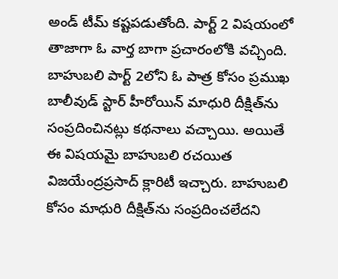అండ్ టీమ్ కష్టపడుతోంది. పార్ట్ 2 విషయంలో తాజాగా ఓ వార్త బాగా ప్రచారంలోకి వచ్చింది. బాహుబలి పార్ట్ 2లోని ఓ పాత్ర కోసం ప్రముఖ బాలీవుడ్ స్టార్ హీరోయిన్ మాధురి దీక్షిత్‌ను సంప్రదించినట్లు కథనాలు వచ్చాయి. అయితే ఈ విషయమై బాహుబలి రచయిత విజయేంద్రప్రసాద్ క్లారిటీ ఇచ్చారు. బాహుబలి కోసం మాధురి దీక్షిత్‌ను సంప్రదించలేదని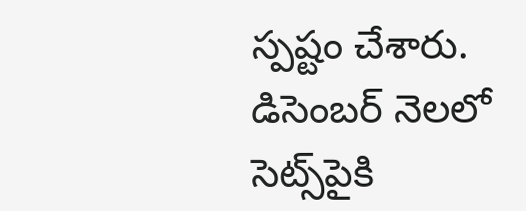స్పష్టం చేశారు. డిసెంబర్ నెలలో సెట్స్‌పైకి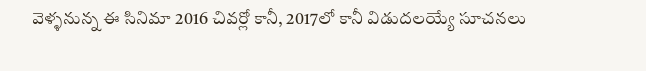వెళ్ళనున్న ఈ సినిమా 2016 చివర్లో కానీ, 2017లో కానీ విడుదలయ్యే సూచనలు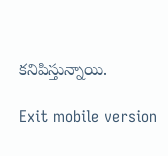కనిపిస్తున్నాయి.

Exit mobile version